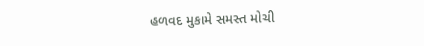હળવદ મુકામે સમસ્ત મોચી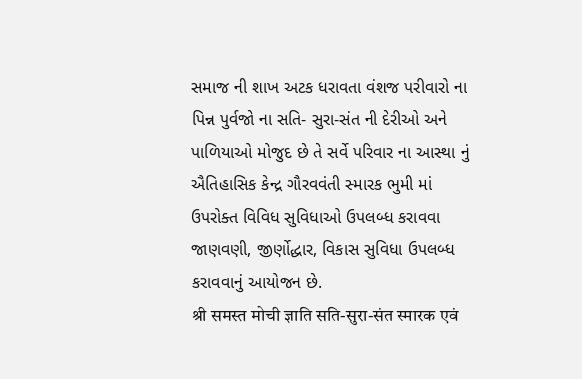સમાજ ની શાખ અટક ધરાવતા વંશજ પરીવારો ના પિન્ન પુર્વજો ના સતિ- સુરા-સંત ની દેરીઓ અને પાળિયાઓ મોજુદ છે તે સર્વે પરિવાર ના આસ્થા નું ઐતિહાસિક કેન્દ્ર ગૌરવવંતી સ્મારક ભુમી માં ઉપરોક્ત વિવિધ સુવિધાઓ ઉપલબ્ધ કરાવવા જાણવણી, જીર્ણોદ્ધાર, વિકાસ સુવિધા ઉપલબ્ધ કરાવવાનું આયોજન છે.
श्री समस्त मोची ज्ञाति सति-सुरा-संत स्मारक एवं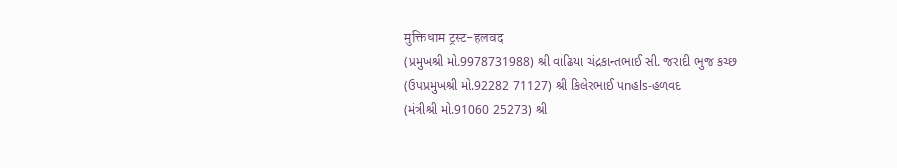मुक्तिधाम ट्रस्ट-हलवद
(પ્રમુખશ્રી મો.9978731988) શ્રી વાઢિયા ચંદ્રકાન્તભાઈ સી. જરાદી ભુજ કચ્છ
(ઉપપ્રમુખશ્રી મો.92282 71127) શ્રી કિલેરભાઈ પnહls-હળવદ
(મંત્રીશ્રી મો.91060 25273) શ્રી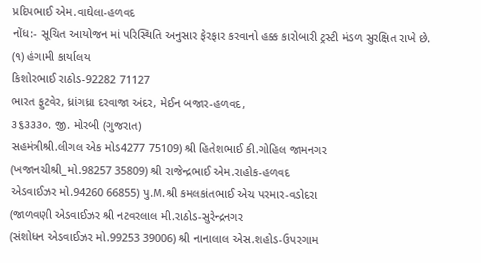પ્રદિપભાઈ એમ.વાઘેલા-હળવદ
નોંધ:- સૂચિત આયોજન માં પરિસ્થિતિ અનુસાર ફેરફાર કરવાનો હક્ક કારોબારી ટ્રસ્ટી મંડળ સુરક્ષિત રાખે છે.
(૧) હંગામી કાર્યાલય
કિશોરભાઈ રાઠોડ-92282 71127
ભારત ફુટવેર, ધ્રાંગધ્રા દરવાજા અંદર, મેઈન બજાર-હળવદ,
૩૬૩૩૩૦. જી. મોરબી (ગુજરાત)
સહમંત્રીશ્રી.લીગલ એક મોડ4277 75109) શ્રી હિતેશભાઈ કી.ગોહિલ જામનગર
(ખજાનચીશ્રી_મો.98257 35809) શ્રી રાજેન્દ્રભાઈ એમ.રાહોક-હળવદ
એડવાઈઝર મો.94260 66855) પુ.M.શ્રી કમલકાંતભાઈ એચ પરમાર-વડોદરા
(જાળવણી એડવાઈઝર શ્રી નટવરલાલ મી.રાઠોડ-સુરેન્દ્રનગર
(સંશોધન એડવાઈઝર મો.99253 39006) શ્રી નાનાલાલ એસ.શહોડ-ઉપરગામ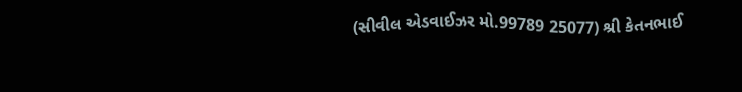(સીવીલ એડવાઈઝર મો.99789 25077) શ્રી કેતનભાઈ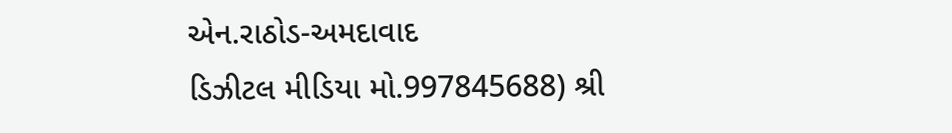એન.રાઠોડ-અમદાવાદ
ડિઝીટલ મીડિયા મો.997845688) શ્રી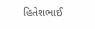હિતેશભાઈ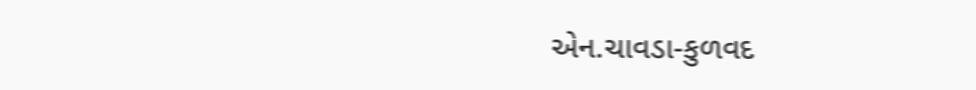એન.ચાવડા-કુળવદ